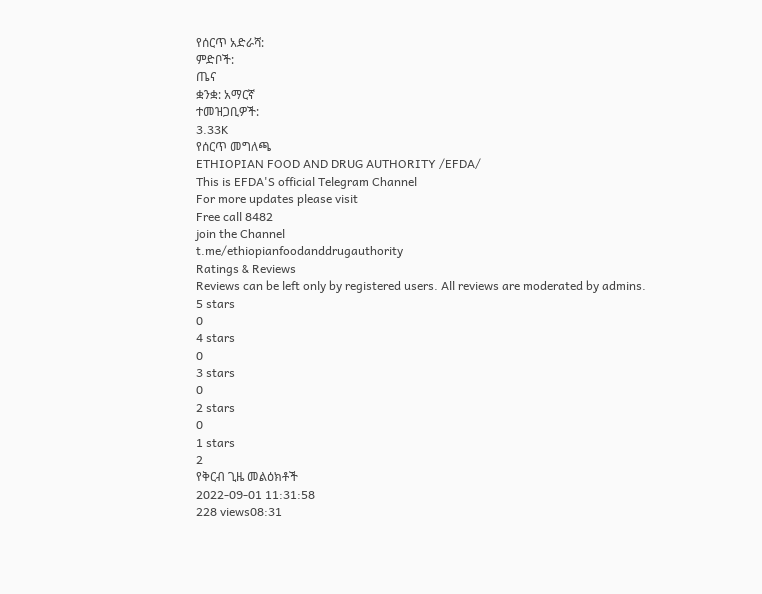የሰርጥ አድራሻ:
ምድቦች:
ጤና
ቋንቋ: አማርኛ
ተመዝጋቢዎች:
3.33K
የሰርጥ መግለጫ
ETHIOPIAN FOOD AND DRUG AUTHORITY /EFDA/
This is EFDA'S official Telegram Channel
For more updates please visit
Free call 8482
join the Channel
t.me/ethiopianfoodanddrugauthority
Ratings & Reviews
Reviews can be left only by registered users. All reviews are moderated by admins.
5 stars
0
4 stars
0
3 stars
0
2 stars
0
1 stars
2
የቅርብ ጊዜ መልዕክቶች
2022-09-01 11:31:58
228 views08:31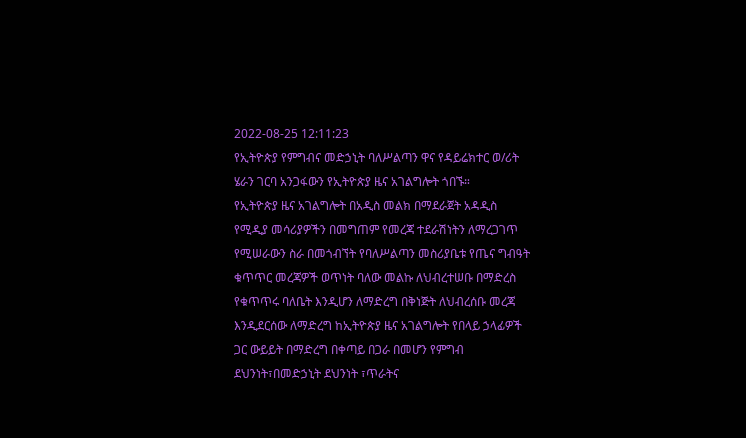2022-08-25 12:11:23
የኢትዮጵያ የምግብና መድኃኒት ባለሥልጣን ዋና የዳይሬክተር ወ/ሪት ሄራን ገርባ አንጋፋውን የኢትዮጵያ ዜና አገልግሎት ጎበኙ።
የኢትዮጵያ ዜና አገልግሎት በአዲስ መልክ በማደራጀት አዳዲስ የሚዲያ መሳሪያዎችን በመግጠም የመረጃ ተደራሽነትን ለማረጋገጥ የሚሠራውን ስራ በመጎብኘት የባለሥልጣን መስሪያቤቱ የጤና ግብዓት ቁጥጥር መረጃዎች ወጥነት ባለው መልኩ ለህብረተሠቡ በማድረስ የቁጥጥሩ ባለቤት እንዲሆን ለማድረግ በቅነጅት ለህብረሰቡ መረጃ እንዲደርሰው ለማድረግ ከኢትዮጵያ ዜና አገልግሎት የበላይ ኃላፊዎች ጋር ውይይት በማድረግ በቀጣይ በጋራ በመሆን የምግብ ደህንነት፣በመድኃኒት ደህንነት ፣ጥራትና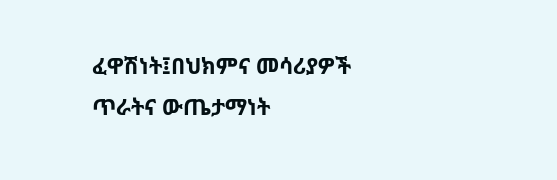ፈዋሽነት፤በህክምና መሳሪያዎች ጥራትና ውጤታማነት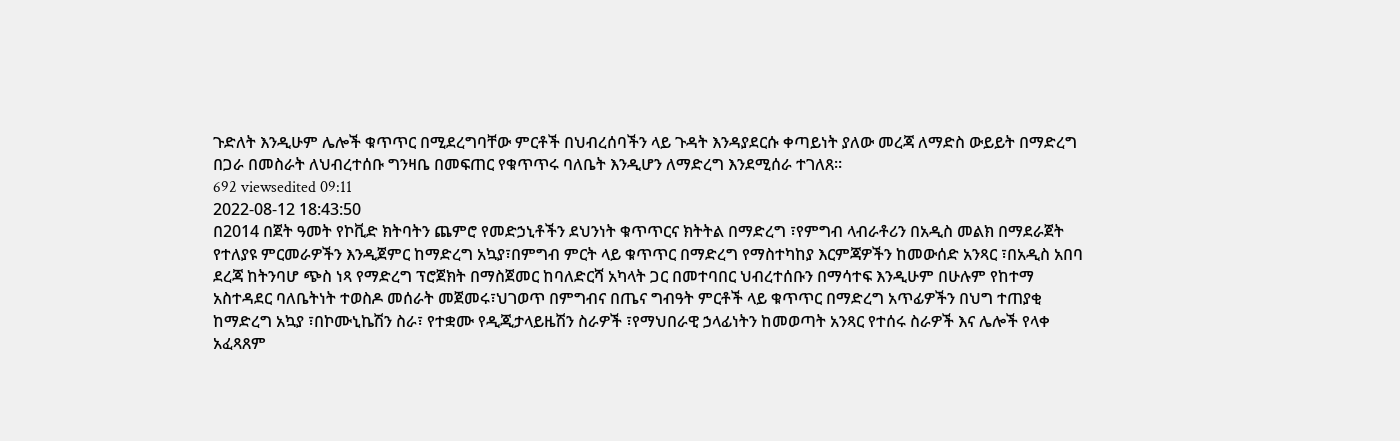ጉድለት እንዲሁም ሌሎች ቁጥጥር በሚደረግባቸው ምርቶች በህብረሰባችን ላይ ጉዳት እንዳያደርሱ ቀጣይነት ያለው መረጃ ለማድስ ውይይት በማድረግ በጋራ በመስራት ለህብረተሰቡ ግንዛቤ በመፍጠር የቁጥጥሩ ባለቤት እንዲሆን ለማድረግ እንደሚሰራ ተገለጸ።
692 viewsedited 09:11
2022-08-12 18:43:50
በ2014 በጀት ዓመት የኮቪድ ክትባትን ጨምሮ የመድኃኒቶችን ደህንነት ቁጥጥርና ክትትል በማድረግ ፣የምግብ ላብራቶሪን በአዲስ መልክ በማደራጀት የተለያዩ ምርመራዎችን እንዲጀምር ከማድረግ አኳያ፣በምግብ ምርት ላይ ቁጥጥር በማድረግ የማስተካከያ እርምጃዎችን ከመውሰድ አንጻር ፣በአዲስ አበባ ደረጃ ከትንባሆ ጭስ ነጻ የማድረግ ፕሮጀክት በማስጀመር ከባለድርሻ አካላት ጋር በመተባበር ህብረተሰቡን በማሳተፍ እንዲሁም በሁሉም የከተማ አስተዳደር ባለቤትነት ተወስዶ መሰራት መጀመሩ፣ህገወጥ በምግብና በጤና ግብዓት ምርቶች ላይ ቁጥጥር በማድረግ አጥፊዎችን በህግ ተጠያቂ ከማድረግ አኳያ ፣በኮሙኒኬሽን ስራ፣ የተቋሙ የዲጂታላይዜሽን ስራዎች ፣የማህበራዊ ኃላፊነትን ከመወጣት አንጻር የተሰሩ ስራዎች እና ሌሎች የላቀ አፈጻጸም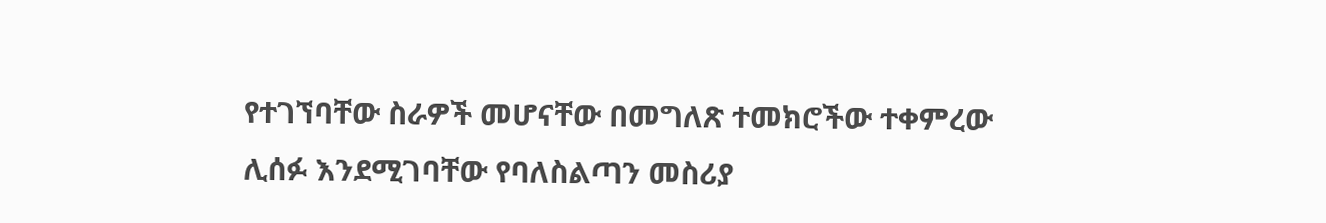የተገኘባቸው ስራዎች መሆናቸው በመግለጽ ተመክሮችው ተቀምረው ሊሰፉ እንደሚገባቸው የባለስልጣን መስሪያ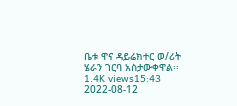ቤቱ ዋና ዳይሬክተር ወ/ሪት ሄራን ገርባ አስታውቀዋል፡፡
1.4K views15:43
2022-08-12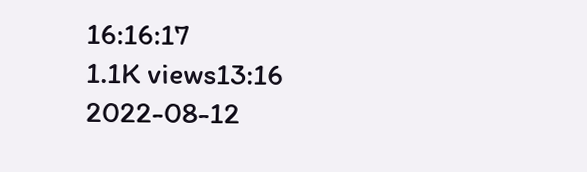16:16:17
1.1K views13:16
2022-08-12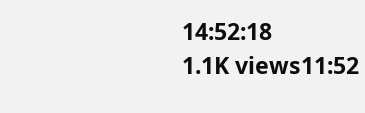14:52:18
1.1K views11:52